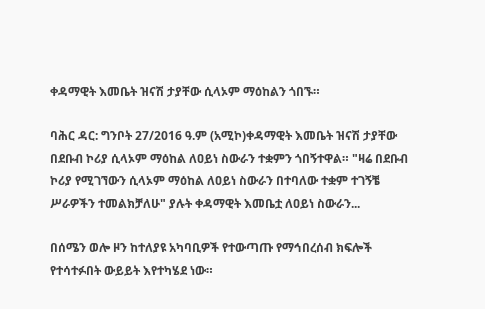ቀዳማዊት እመቤት ዝናሽ ታያቸው ሲላኦም ማዕከልን ጎበኙ።

ባሕር ዳር: ግንቦት 27/2016 ዓ.ም (አሚኮ)ቀዳማዊት እመቤት ዝናሽ ታያቸው በደቡብ ኮሪያ ሲላኦም ማዕከል ለዐይነ ስውራን ተቋምን ጎበኝተዋል። "ዛሬ በደቡብ ኮሪያ የሚገኘውን ሲላኦም ማዕከል ለዐይነ ስውራን በተባለው ተቋም ተገኝቼ ሥራዎችን ተመልክቻለሁ" ያሉት ቀዳማዊት እመቤቷ ለዐይነ ስውራን...

በሰሜን ወሎ ዞን ከተለያዩ አካባቢዎች የተውጣጡ የማኅበረሰብ ክፍሎች የተሳተፉበት ውይይት እየተካሄደ ነው።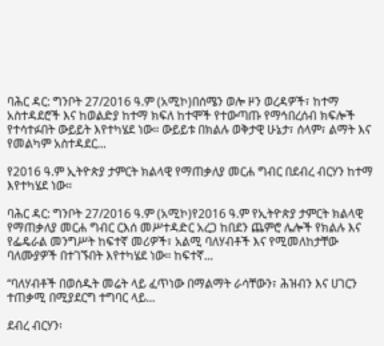ባሕር ዳር: ግንቦት 27/2016 ዓ.ም (አሚኮ)በሰሜን ወሎ ዞን ወረዳዎች፣ ከተማ አስተዳደሮች እና ከወልድያ ከተማ ክፍለ ከተሞች የተውጣጡ የማኅበረሰብ ክፍሎች የተሳተፉበት ውይይት እየተካሄደ ነው። ውይይቱ በክልሉ ወቅታዊ ሁኔታ፣ ሰላም፣ ልማት እና የመልካም አስተዳደር...

የ2016 ዓ.ም ኢትዮጵያ ታምርት ክልላዊ የማጠቃለያ መርሐ ግብር በደብረ ብርሃን ከተማ እየተካሄደ ነው።

ባሕር ዳር: ግንቦት 27/2016 ዓ.ም (አሚኮ)የ2016 ዓ.ም የኢትዮጵያ ታምርት ክልላዊ የማጠቃለያ መርሐ ግብር ርእሰ መሥተዳድር አረጋ ከበደን ጨምሮ ሌሎች የክልሉ እና የፌዴራል መንግሥት ከፍተኛ መሪዎች፣ አልሚ ባለሃብቶች እና የሚመለከታቸው ባለሙያዎች በተገኙበት እየተካሄደ ነው። ከፍተኛ...

“ባለሃብቶች በወሰዱት መሬት ላይ ፈጥነው በማልማት ራሳቸውን፣ ሕዝብን እና ሀገርን ተጠቃሚ በሚያደርግ ተግባር ላይ...

ደብረ ብርሃን፡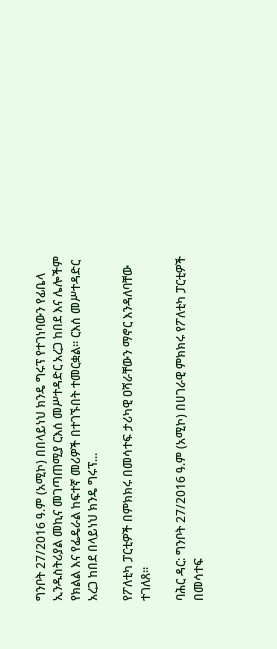ግንቦት 27/2016 ዓ.ም (አሚኮ) በበላይነህ ክንዴ ግሩፕ የተገነባውን የፊቤላ ኢንዱስትሪያል መኪና መገጣጠሚያ ርእሰ መሥተዳድር አረጋ ከበደ እና ሌሎችም የክልል እና የፌዴራል ከፍተኛ መሪዎች በተገኙበት ተመርቋል። ርእሰ መሥተዳድር አረጋ ከበደ በላይነህ ክንዴ ግሩፕ...

የፖለቲካ ፓርቲዎች በምክክሩ በመሳተፍ ታሪካዊ ዐሻራቸውን ማኖር እንዳለባቸው ተገለጸ።

ባሕር ዳር: ግንቦት 27/2016 ዓ.ም (አሚኮ) በሀገራዊ ምክክሩ የፖለቲካ ፓርቲዎች በመሳተፍ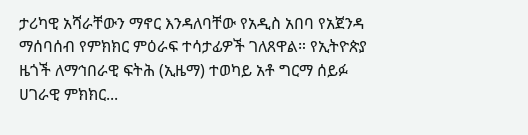ታሪካዊ አሻራቸውን ማኖር እንዳለባቸው የአዲስ አበባ የአጀንዳ ማሰባሰብ የምክክር ምዕራፍ ተሳታፊዎች ገለጸዋል። የኢትዮጵያ ዜጎች ለማኅበራዊ ፍትሕ (ኢዜማ) ተወካይ አቶ ግርማ ሰይፉ ሀገራዊ ምክክር...